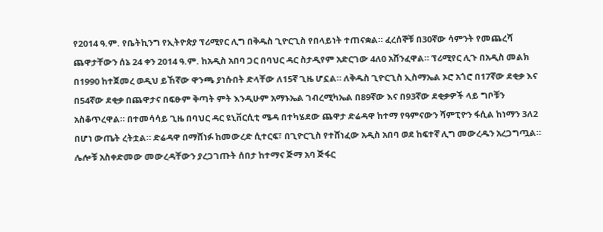የ2014 ዓ.ም. የቤትኪንግ የኢትዮጵያ ፕሪሚየር ሊግ በቅዱስ ጊዮርጊስ የበላይነት ተጠናቋል። ፈረሰኞቹ በ30ኛው ሳምንት የመጨረሻ ጨዋታቸውን ሰኔ 24 ቀን 2014 ዓ.ም. ከአዲስ አበባ ጋር በባህር ዳር ስታዲየም አድርገው 4ለ0 አሸንፈዋል። ፕሪሚየር ሊጉ በአዲስ መልክ በ1990 ከተጀመረ ወዲህ ይኸኛው ዋንጫ ያነሱበት ድላቸው ለ15ኛ ጊዜ ሆኗል። ለቅዱስ ጊዮርጊስ ኢስማኤል ኦሮ አጎሮ በ17ኛው ደቂቃ እና በ54ኛው ደቂቃ በጨዋታና በፍፁም ቅጣት ምት እንዲሁም አማኑኤል ገብረሚካኤል በ89ኛው እና በ93ኛው ደቂቃዎች ላይ ግቦቹን አስቆጥረዋል። በተመሳሳይ ጊዜ በባህር ዳር ዩኒቨርሲቲ ሜዳ በተካሄደው ጨዋታ ድሬዳዋ ከተማ የዓምናውን ሻምፒዮን ፋሲል ከነማን 3ለ2 በሆነ ውጤት ረትቷል። ድሬዳዋ በማሸነፉ ከመውረድ ሲተርፍ፣ በጊዮርጊስ የተሸነፈው አዲስ አበባ ወደ ከፍተኛ ሊግ መውረዱን አረጋግጧል። ሌሎቹ አስቀድመው መውረዳቸውን ያረጋገጡት ሰበታ ከተማና ጅማ አባ ጅፋር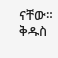ናቸው። ቅዱስ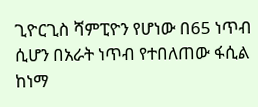ጊዮርጊስ ሻምፒዮን የሆነው በ65 ነጥብ ሲሆን በአራት ነጥብ የተበለጠው ፋሲል ከነማ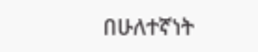በሁለተኛነት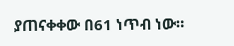ያጠናቀቀው በ61 ነጥብ ነው።